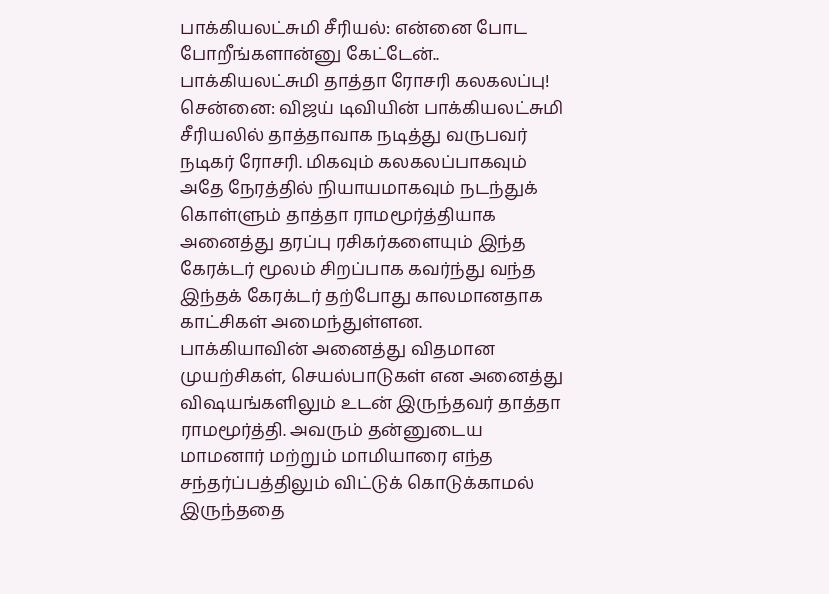பாக்கியலட்சுமி சீரியல்: என்னை போட போறீங்களான்னு கேட்டேன்.. பாக்கியலட்சுமி தாத்தா ரோசரி கலகலப்பு!
சென்னை: விஜய் டிவியின் பாக்கியலட்சுமி சீரியலில் தாத்தாவாக நடித்து வருபவர் நடிகர் ரோசரி. மிகவும் கலகலப்பாகவும் அதே நேரத்தில் நியாயமாகவும் நடந்துக் கொள்ளும் தாத்தா ராமமூர்த்தியாக அனைத்து தரப்பு ரசிகர்களையும் இந்த கேரக்டர் மூலம் சிறப்பாக கவர்ந்து வந்த இந்தக் கேரக்டர் தற்போது காலமானதாக காட்சிகள் அமைந்துள்ளன.
பாக்கியாவின் அனைத்து விதமான முயற்சிகள், செயல்பாடுகள் என அனைத்து விஷயங்களிலும் உடன் இருந்தவர் தாத்தா ராமமூர்த்தி. அவரும் தன்னுடைய மாமனார் மற்றும் மாமியாரை எந்த சந்தர்ப்பத்திலும் விட்டுக் கொடுக்காமல் இருந்ததை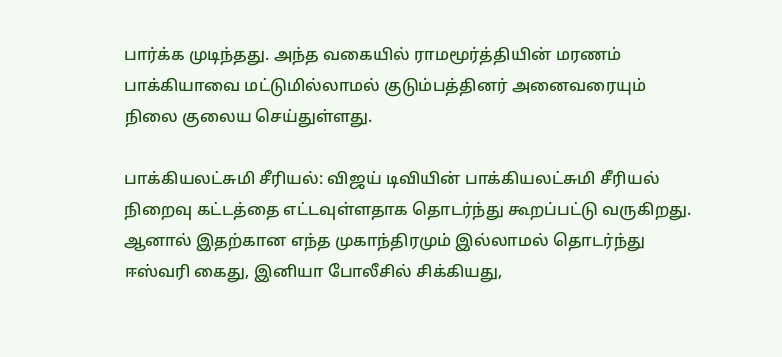பார்க்க முடிந்தது. அந்த வகையில் ராமமூர்த்தியின் மரணம் பாக்கியாவை மட்டுமில்லாமல் குடும்பத்தினர் அனைவரையும் நிலை குலைய செய்துள்ளது.

பாக்கியலட்சுமி சீரியல்: விஜய் டிவியின் பாக்கியலட்சுமி சீரியல் நிறைவு கட்டத்தை எட்டவுள்ளதாக தொடர்ந்து கூறப்பட்டு வருகிறது. ஆனால் இதற்கான எந்த முகாந்திரமும் இல்லாமல் தொடர்ந்து ஈஸ்வரி கைது, இனியா போலீசில் சிக்கியது,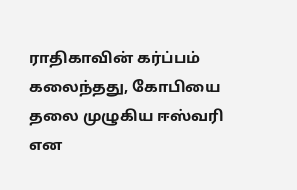ராதிகாவின் கர்ப்பம் கலைந்தது, கோபியை தலை முழுகிய ஈஸ்வரி என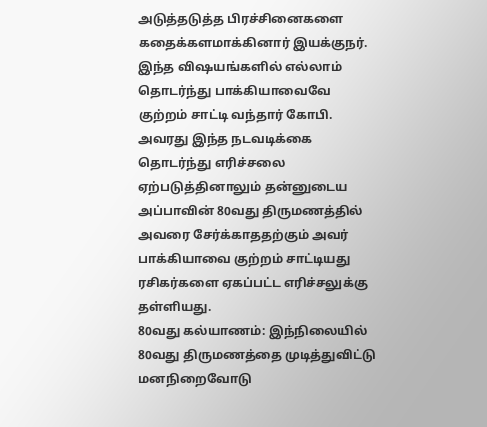அடுத்தடுத்த பிரச்சினைகளை கதைக்களமாக்கினார் இயக்குநர். இந்த விஷயங்களில் எல்லாம் தொடர்ந்து பாக்கியாவைவே குற்றம் சாட்டி வந்தார் கோபி. அவரது இந்த நடவடிக்கை தொடர்ந்து எரிச்சலை ஏற்படுத்தினாலும் தன்னுடைய அப்பாவின் 80வது திருமணத்தில் அவரை சேர்க்காததற்கும் அவர் பாக்கியாவை குற்றம் சாட்டியது ரசிகர்களை ஏகப்பட்ட எரிச்சலுக்கு தள்ளியது.
80வது கல்யாணம்: இந்நிலையில் 80வது திருமணத்தை முடித்துவிட்டு மனநிறைவோடு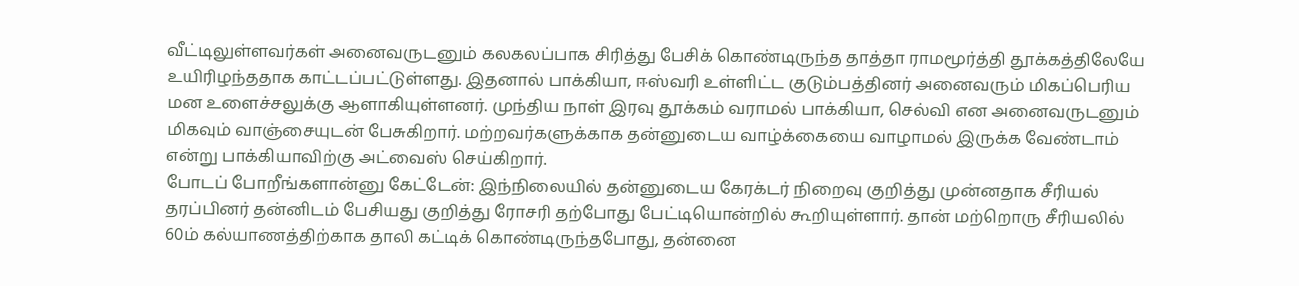வீட்டிலுள்ளவர்கள் அனைவருடனும் கலகலப்பாக சிரித்து பேசிக் கொண்டிருந்த தாத்தா ராமமூர்த்தி தூக்கத்திலேயே உயிரிழந்ததாக காட்டப்பட்டுள்ளது. இதனால் பாக்கியா, ஈஸ்வரி உள்ளிட்ட குடும்பத்தினர் அனைவரும் மிகப்பெரிய மன உளைச்சலுக்கு ஆளாகியுள்ளனர். முந்திய நாள் இரவு தூக்கம் வராமல் பாக்கியா, செல்வி என அனைவருடனும் மிகவும் வாஞ்சையுடன் பேசுகிறார். மற்றவர்களுக்காக தன்னுடைய வாழ்க்கையை வாழாமல் இருக்க வேண்டாம் என்று பாக்கியாவிற்கு அட்வைஸ் செய்கிறார்.
போடப் போறீங்களான்னு கேட்டேன்: இந்நிலையில் தன்னுடைய கேரக்டர் நிறைவு குறித்து முன்னதாக சீரியல் தரப்பினர் தன்னிடம் பேசியது குறித்து ரோசரி தற்போது பேட்டியொன்றில் கூறியுள்ளார். தான் மற்றொரு சீரியலில் 60ம் கல்யாணத்திற்காக தாலி கட்டிக் கொண்டிருந்தபோது, தன்னை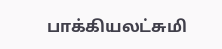பாக்கியலட்சுமி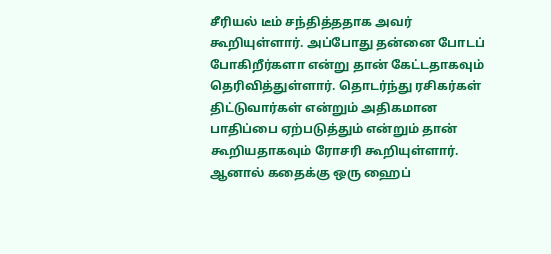சீரியல் டீம் சந்தித்ததாக அவர் கூறியுள்ளார். அப்போது தன்னை போடப் போகிறீர்களா என்று தான் கேட்டதாகவும் தெரிவித்துள்ளார். தொடர்ந்து ரசிகர்கள் திட்டுவார்கள் என்றும் அதிகமான பாதிப்பை ஏற்படுத்தும் என்றும் தான் கூறியதாகவும் ரோசரி கூறியுள்ளார். ஆனால் கதைக்கு ஒரு ஹைப்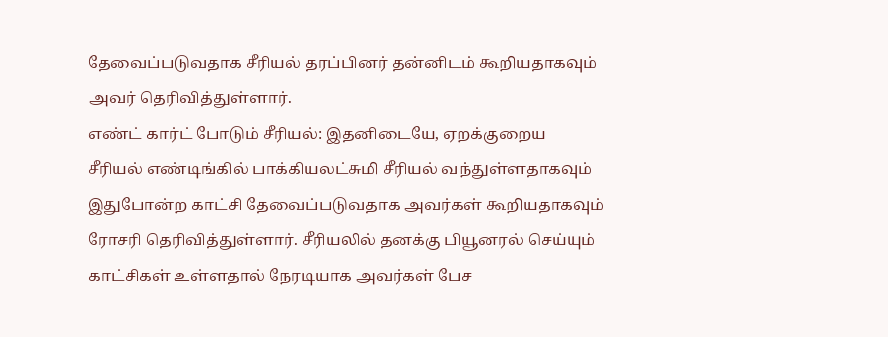தேவைப்படுவதாக சீரியல் தரப்பினர் தன்னிடம் கூறியதாகவும் அவர் தெரிவித்துள்ளார்.
எண்ட் கார்ட் போடும் சீரியல்: இதனிடையே, ஏறக்குறைய சீரியல் எண்டிங்கில் பாக்கியலட்சுமி சீரியல் வந்துள்ளதாகவும் இதுபோன்ற காட்சி தேவைப்படுவதாக அவர்கள் கூறியதாகவும் ரோசரி தெரிவித்துள்ளார். சீரியலில் தனக்கு பியூனரல் செய்யும் காட்சிகள் உள்ளதால் நேரடியாக அவர்கள் பேச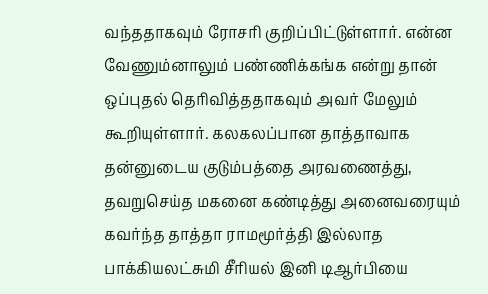வந்ததாகவும் ரோசரி குறிப்பிட்டுள்ளார். என்ன வேணும்னாலும் பண்ணிக்கங்க என்று தான் ஒப்புதல் தெரிவித்ததாகவும் அவர் மேலும் கூறியுள்ளார். கலகலப்பான தாத்தாவாக தன்னுடைய குடும்பத்தை அரவணைத்து, தவறுசெய்த மகனை கண்டித்து அனைவரையும் கவர்ந்த தாத்தா ராமமூர்த்தி இல்லாத பாக்கியலட்சுமி சீரியல் இனி டிஆர்பியை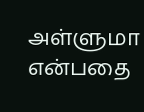அள்ளுமா என்பதை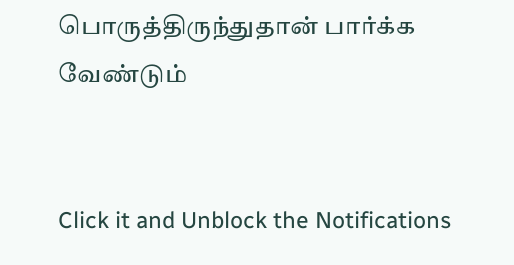பொருத்திருந்துதான் பார்க்க வேண்டும்


Click it and Unblock the Notifications